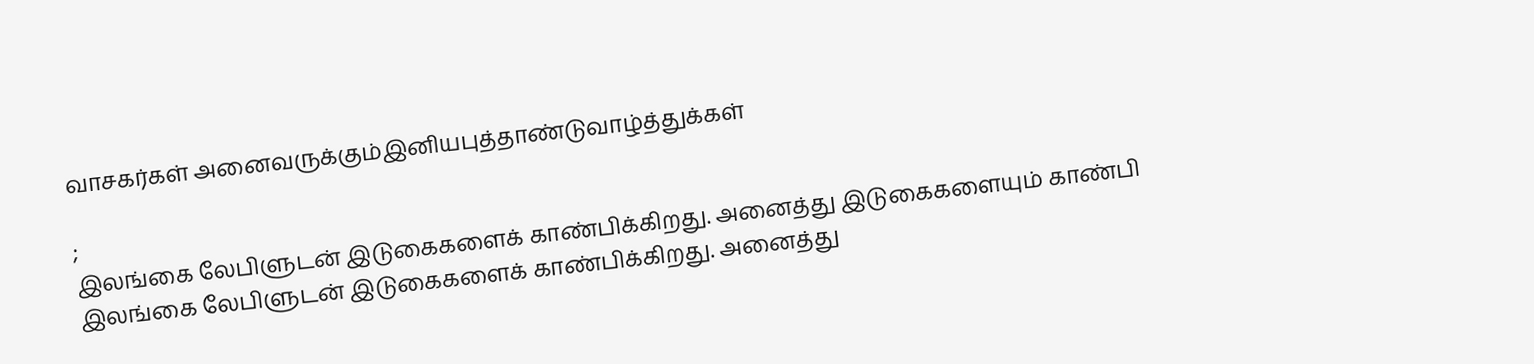வாசகர்கள் அனைவருக்கும்இனியபுத்தாண்டுவாழ்த்துக்கள்

;
இலங்கை லேபிளுடன் இடுகைகளைக் காண்பிக்கிறது. அனைத்து இடுகைகளையும் காண்பி
இலங்கை லேபிளுடன் இடுகைகளைக் காண்பிக்கிறது. அனைத்து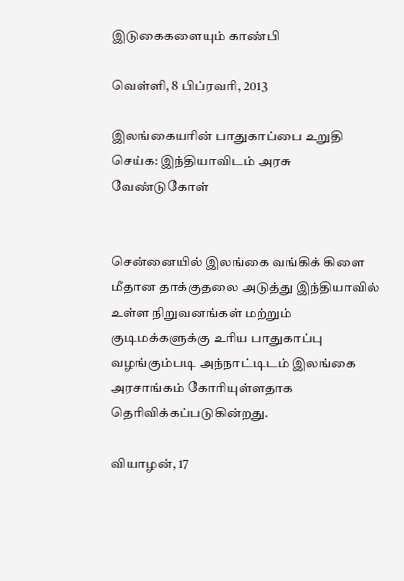இடுகைகளையும் காண்பி

வெள்ளி, 8 பிப்ரவரி, 2013

இலங்கையரின் பாதுகாப்பை உறுதி செய்க: இந்தியாவிடம் அரசு வேண்டுகோள்


சென்னையில் இலங்கை வங்கிக் கிளை மீதான தாக்குதலை அடுத்து இந்தியாவில் உள்ள நிறுவனங்கள் மற்றும் குடிமக்களுக்கு உரிய பாதுகாப்பு வழங்கும்படி அந்நாட்டிடம் இலங்கை அரசாங்கம் கோரியுள்ளதாக தெரிவிக்கப்படுகின்றது.

வியாழன், 17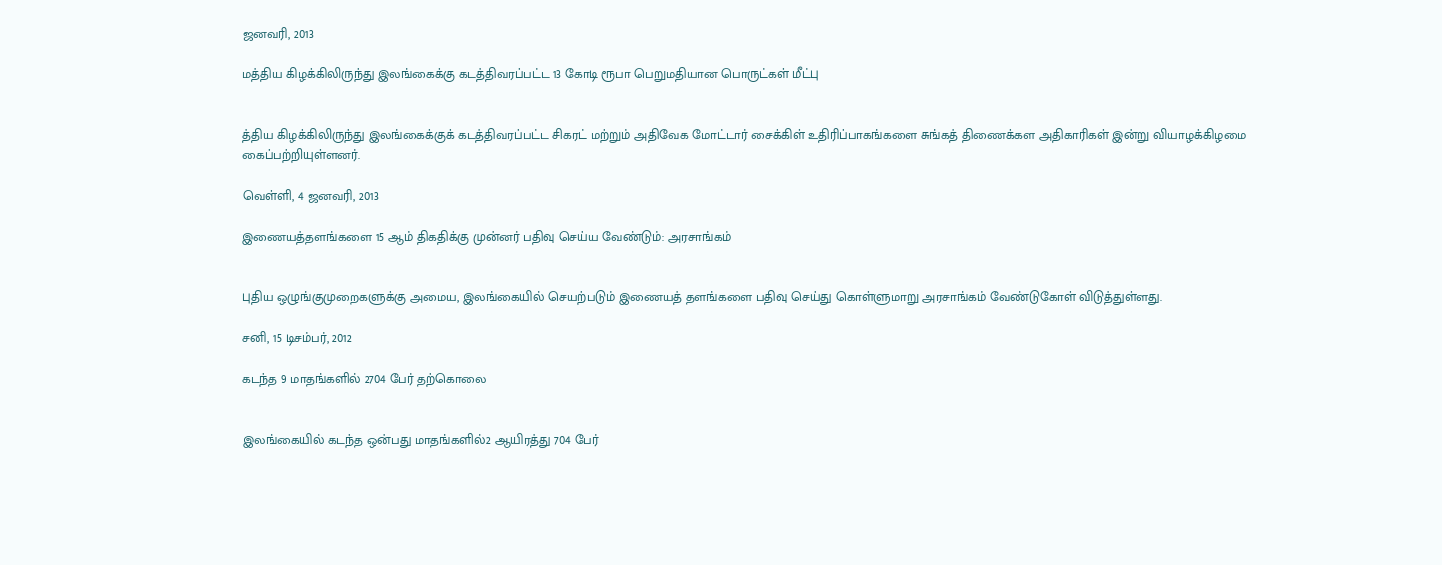ஜனவரி, 2013

மத்திய கிழக்கிலிருந்து இலங்கைக்கு கடத்திவரப்பட்ட 13 கோடி ரூபா பெறுமதியான பொருட்கள் மீட்பு


த்திய கிழக்கிலிருந்து இலங்கைக்குக் கடத்திவரப்பட்ட சிகரட் மற்றும் அதிவேக மோட்டார் சைக்கிள் உதிரிப்பாகங்களை சுங்கத் திணைக்கள அதிகாரிகள் இன்று வியாழக்கிழமை கைப்பற்றியுள்ளனர்.

வெள்ளி, 4 ஜனவரி, 2013

இணையத்தளங்களை 15 ஆம் திகதிக்கு முன்னர் பதிவு செய்ய வேண்டும்: அரசாங்கம்


புதிய ஒழுங்குமுறைகளுக்கு அமைய, இலங்கையில் செயற்படும் இணையத் தளங்களை பதிவு செய்து கொள்ளுமாறு அரசாங்கம் வேண்டுகோள் விடுத்துள்ளது.

சனி, 15 டிசம்பர், 2012

கடந்த 9 மாதங்களில் 2704 பேர் தற்கொலை


இலங்கையில் கடந்த ஒன்பது மாதங்களில்2 ஆயிரத்து 704 பேர்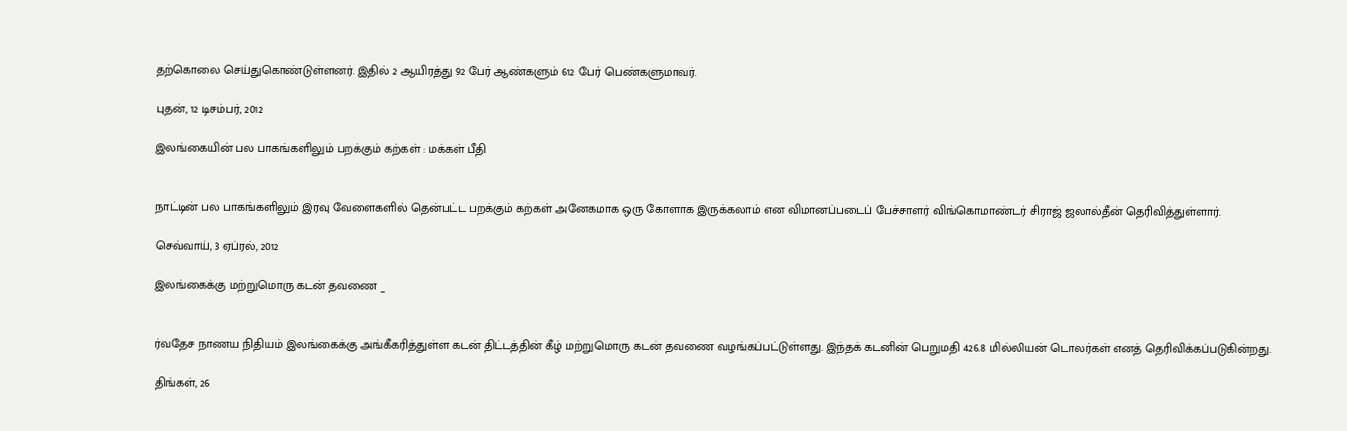தற்கொலை செய்துகொண்டுள்ளனர். இதில் 2 ஆயிரத்து 92 பேர் ஆண்களும் 612 பேர் பெண்களுமாவர்.

புதன், 12 டிசம்பர், 2012

இலங்கையின் பல பாகங்களிலும் பறக்கும் கற்கள் : மக்கள் பீதி


நாட்டின் பல பாகங்களிலும் இரவு வேளைகளில் தென்பட்ட பறக்கும் கற்கள் அனேகமாக ஒரு கோளாக இருக்கலாம் என விமானப்படைப் பேச்சாளர் விங்கொமாண்டர் சிராஜ் ஜலால்தீன் தெரிவித்துள்ளார்.

செவ்வாய், 3 ஏப்ரல், 2012

இலங்கைக்கு மற்றுமொரு கடன் தவணை _


ர்வதேச நாணய நிதியம் இலங்கைக்கு அங்கீகரித்துள்ள கடன் திட்டத்தின் கீழ் மற்றுமொரு கடன் தவணை வழங்கப்பட்டுள்ளது. இந்தக் கடனின் பெறுமதி 426.8 மில்லியன் டொலர்கள் எனத் தெரிவிக்கப்படுகின்றது.

திங்கள், 26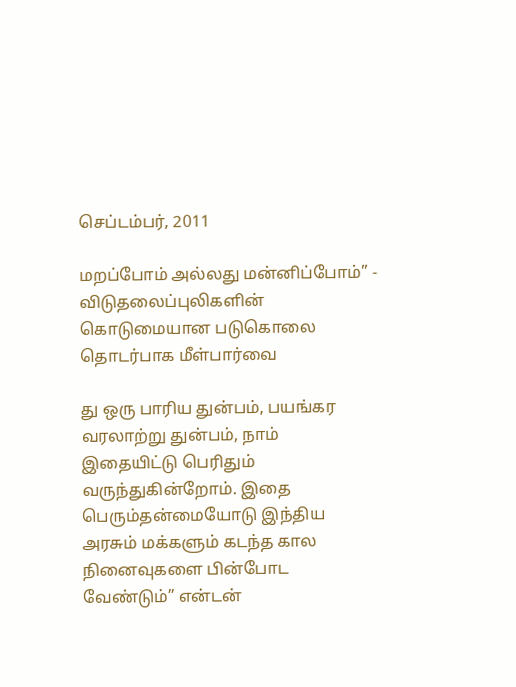செப்டம்பர், 2011

மறப்போம் அல்லது மன்னிப்போம்” - விடுதலைப்புலிகளின் கொடுமையான படுகொலை தொடர்பாக மீள்பார்வை

து ஒரு பாரிய துன்பம், பயங்கர வரலாற்று துன்பம், நாம் இதையிட்டு பெரிதும் வருந்துகின்றோம். இதை பெரும்தன்மையோடு இந்திய அரசும் மக்களும் கடந்த கால நினைவுகளை பின்போட வேண்டும்” என்டன்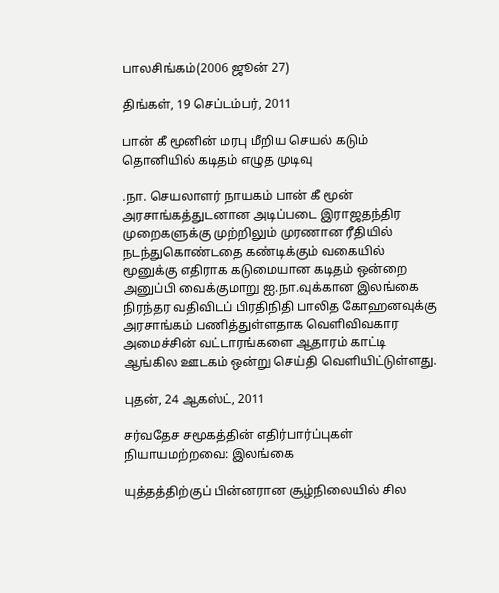பாலசிங்கம்(2006 ஜூன் 27)

திங்கள், 19 செப்டம்பர், 2011

பான் கீ மூனின் மரபு மீறிய செயல் கடும் தொனியில் கடிதம் எழுத முடிவு

.நா. செயலாளர் நாயகம் பான் கீ மூன் அரசாங்கத்துடனான அடிப்படை இராஜதந்திர முறைகளுக்கு முற்றிலும் முரணான ரீதியில் நடந்துகொண்டதை கண்டிக்கும் வகையில் மூனுக்கு எதிராக கடுமையான கடிதம் ஒன்றை அனுப்பி வைக்குமாறு ஐ.நா.வுக்கான இலங்கை நிரந்தர வதிவிடப் பிரதிநிதி பாலித கோஹனவுக்கு அரசாங்கம் பணித்துள்ளதாக வெளிவிவகார அமைச்சின் வட்டாரங்களை ஆதாரம் காட்டி ஆங்கில ஊடகம் ஒன்று செய்தி வெளியிட்டுள்ளது.

புதன், 24 ஆகஸ்ட், 2011

சர்வதேச சமூகத்தின் எதிர்பார்ப்புகள் நியாயமற்றவை: இலங்கை

யுத்தத்திற்குப் பின்னரான சூழ்நிலையில் சில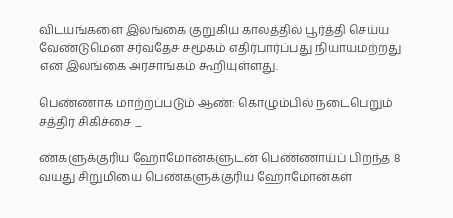விடயங்களை இலங்கை குறுகிய காலத்தில் பூர்த்தி செய்ய வேண்டுமென சர்வதேச சமூகம் எதிர்பார்ப்பது நியாயமற்றது என இலங்கை அரசாங்கம் கூறியுள்ளது.

பெண்ணாக மாற்றப்படும் ஆண்: கொழும்பில் நடைபெறும் சத்திர சிகிச்சை _

ண்களுக்குரிய ஹோமோன்களுடன் பெண்ணாய்ப் பிறந்த 8 வயது சிறுமியை பெண்களுக்குரிய ஹோமோன்கள்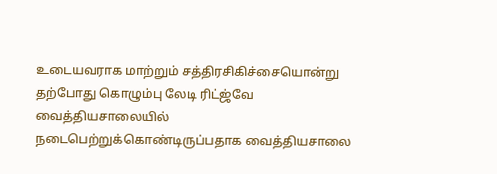உடையவராக மாற்றும் சத்திரசிகிச்சையொன்று தற்போது கொழும்பு லேடி ரிட்ஜ்வே வைத்தியசாலையில் நடைபெற்றுக்கொண்டிருப்பதாக வைத்தியசாலை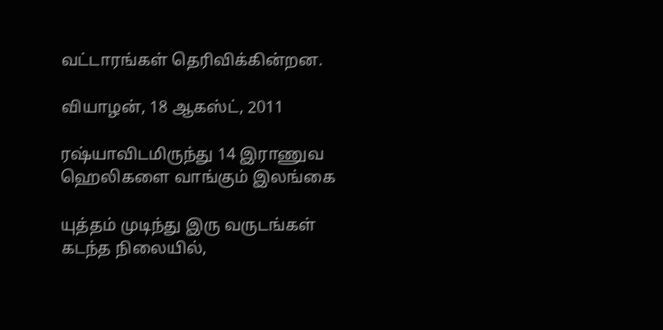வட்டாரங்கள் தெரிவிக்கின்றன.

வியாழன், 18 ஆகஸ்ட், 2011

ரஷ்யாவிடமிருந்து 14 இராணுவ ஹெலிகளை வாங்கும் இலங்கை

யுத்தம் முடிந்து இரு வருடங்கள் கடந்த நிலையில்,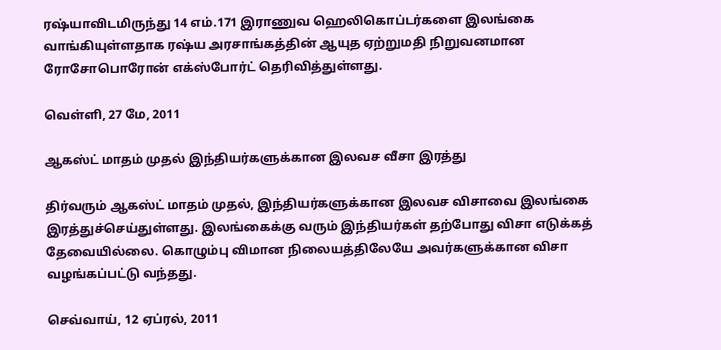ரஷ்யாவிடமிருந்து 14 எம்.171 இராணுவ ஹெலிகொப்டர்களை இலங்கை வாங்கியுள்ளதாக ரஷ்ய அரசாங்கத்தின் ஆயுத ஏற்றுமதி நிறுவனமான ரோசோபொரோன் எக்ஸ்போர்ட் தெரிவித்துள்ளது.

வெள்ளி, 27 மே, 2011

ஆகஸ்ட் மாதம் முதல் இந்தியர்களுக்கான இலவச வீசா இரத்து

திர்வரும் ஆகஸ்ட் மாதம் முதல், இந்தியர்களுக்கான இலவச விசாவை இலங்கை இரத்துச்செய்துள்ளது. இலங்கைக்கு வரும் இந்தியர்கள் தற்போது விசா எடுக்கத் தேவையில்லை. கொழும்பு விமான நிலையத்திலேயே அவர்களுக்கான விசா வழங்கப்பட்டு வந்தது.

செவ்வாய், 12 ஏப்ரல், 2011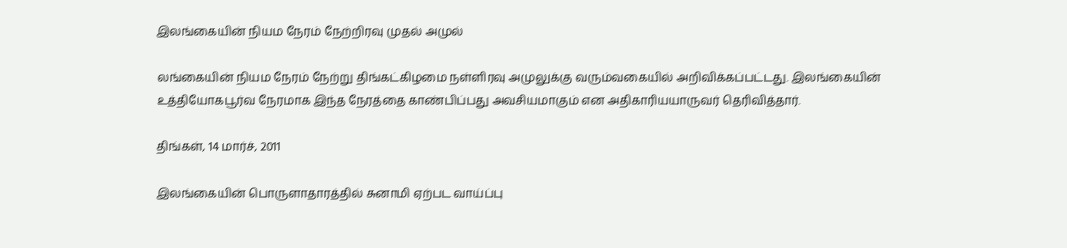இலங்கையின் நியம நேரம் நேற்றிரவு முதல் அமுல்

லங்கையின் நியம நேரம் நேற்று திங்கட்கிழமை நள்ளிரவு அமுலுக்கு வரும்வகையில் அறிவிக்கப்பட்டது. இலங்கையின் உத்தியோகபூர்வ நேரமாக இந்த நேரத்தை காண்பிப்பது அவசியமாகும் என அதிகாரியயாருவர் தெரிவித்தார்.

திங்கள், 14 மார்ச், 2011

இலங்கையின் பொருளாதாரத்தில் சுனாமி ஏற்பட வாய்ப்பு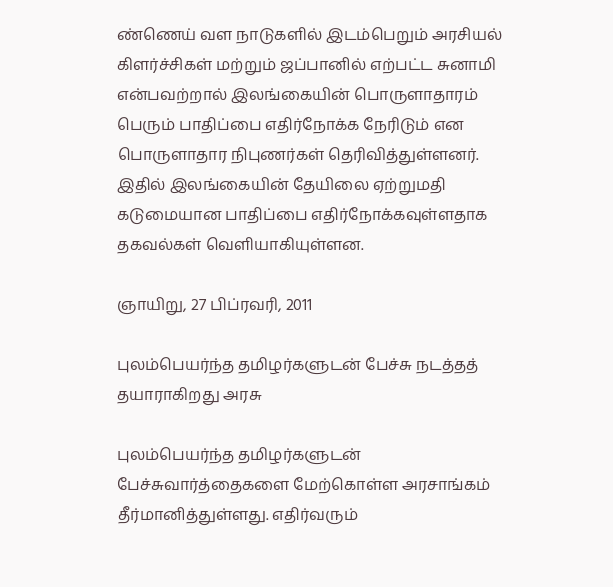ண்ணெய் வள நாடுகளில் இடம்பெறும் அரசியல் கிளர்ச்சிகள் மற்றும் ஜப்பானில் எற்பட்ட சுனாமி என்பவற்றால் இலங்கையின் பொருளாதாரம் பெரும் பாதிப்பை எதிர்நோக்க நேரிடும் என பொருளாதார நிபுணர்கள் தெரிவித்துள்ளனர். இதில் இலங்கையின் தேயிலை ஏற்றுமதி கடுமையான பாதிப்பை எதிர்நோக்கவுள்ளதாக தகவல்கள் வெளியாகியுள்ளன.

ஞாயிறு, 27 பிப்ரவரி, 2011

புலம்பெயர்ந்த தமிழர்களுடன் பேச்சு நடத்தத் தயாராகிறது அரசு

புலம்பெயர்ந்த தமிழர்களுடன் பேச்சுவார்த்தைகளை மேற்கொள்ள அரசாங்கம் தீர்மானித்துள்ளது. எதிர்வரும்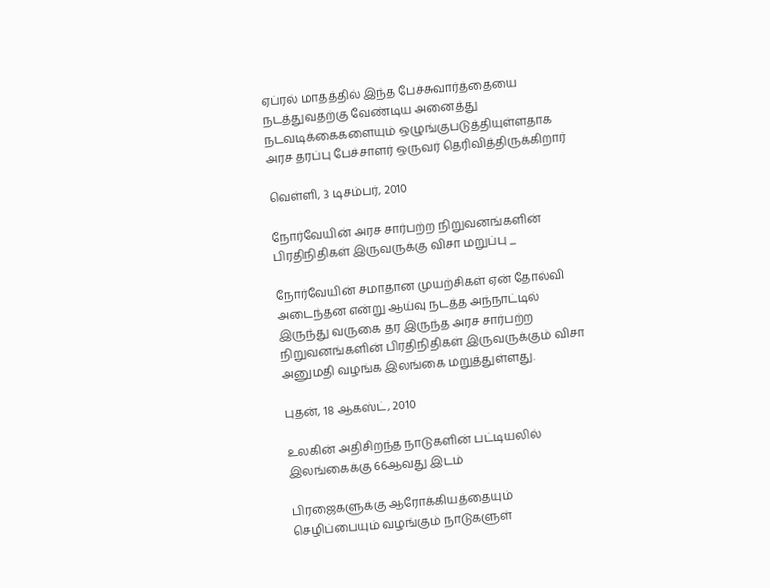ஏப்ரல் மாதத்தில் இந்த பேச்சுவார்த்தையை நடத்துவதற்கு வேண்டிய அனைத்து நடவடிக்கைகளையும் ஒழுங்குபடுத்தியுள்ளதாக அரச தரப்பு பேச்சாளர் ஒருவர் தெரிவித்திருக்கிறார்

வெள்ளி, 3 டிசம்பர், 2010

நோர்வேயின் அரச சார்பற்ற நிறுவனங்களின் பிரதிநிதிகள் இருவருக்கு விசா மறுப்பு _

நோர்வேயின் சமாதான முயற்சிகள் ஏன் தோல்வி அடைந்தன என்று ஆய்வு நடத்த அந்நாட்டில் இருந்து வருகை தர இருந்த அரச சார்பற்ற நிறுவனங்களின் பிரதிநிதிகள் இருவருக்கும் விசா அனுமதி வழங்க இலங்கை மறுத்துள்ளது.

புதன், 18 ஆகஸ்ட், 2010

உலகின் அதிசிறந்த நாடுகளின் பட்டியலில் இலங்கைக்கு 66ஆவது இடம்

பிரஜைகளுக்கு ஆரோக்கியத்தையும் செழிப்பையும் வழங்கும் நாடுகளுள்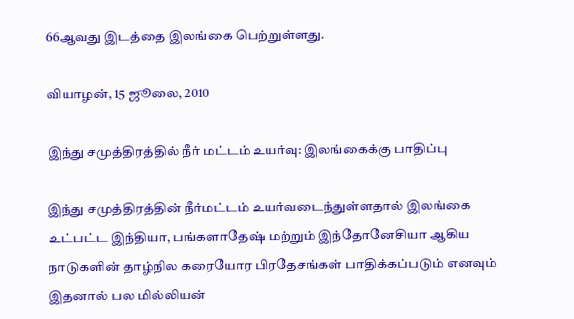66ஆவது இடத்தை இலங்கை பெற்றுள்ளது.

வியாழன், 15 ஜூலை, 2010

இந்து சமுத்திரத்தில் நீர் மட்டம் உயர்வு: இலங்கைக்கு பாதிப்பு

இந்து சமுத்திரத்தின் நீர்மட்டம் உயர்வடைந்துள்ளதால் இலங்கை உட்பட்ட இந்தியா, பங்களாதேஷ் மற்றும் இந்தோனேசியா ஆகிய நாடுகளின் தாழ்நில கரையோர பிரதேசங்கள் பாதிக்கப்படும் எனவும் இதனால் பல மில்லியன்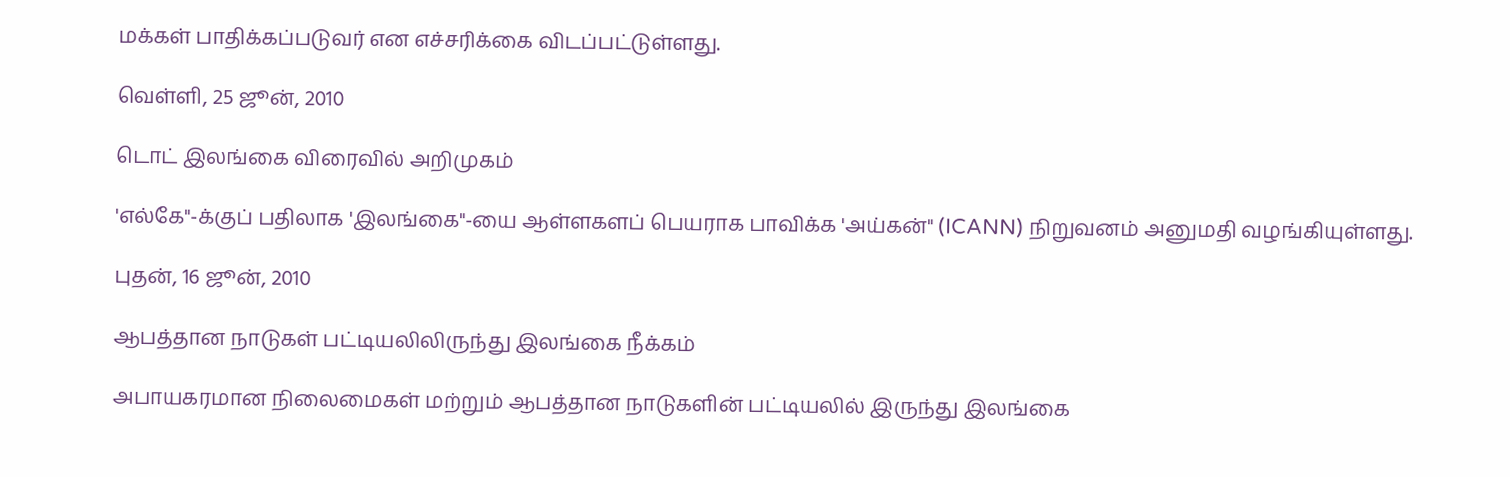மக்கள் பாதிக்கப்படுவர் என எச்சரிக்கை விடப்பட்டுள்ளது.

வெள்ளி, 25 ஜூன், 2010

டொட் இலங்கை விரைவில் அறிமுகம்

'எல்கே"-க்குப் பதிலாக 'இலங்கை"-யை ஆள்ளகளப் பெயராக பாவிக்க 'அய்கன்" (ICANN) நிறுவனம் அனுமதி வழங்கியுள்ளது.

புதன், 16 ஜூன், 2010

ஆபத்தான நாடுகள் பட்டியலிலிருந்து இலங்கை நீக்கம்

அபாயகரமான நிலைமைகள் மற்றும் ஆபத்தான நாடுகளின் பட்டியலில் இருந்து இலங்கை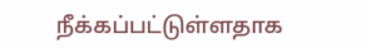நீக்கப்பட்டுள்ளதாக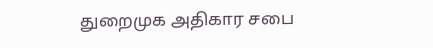துறைமுக அதிகார சபை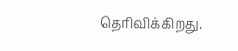தெரிவிக்கிறது.